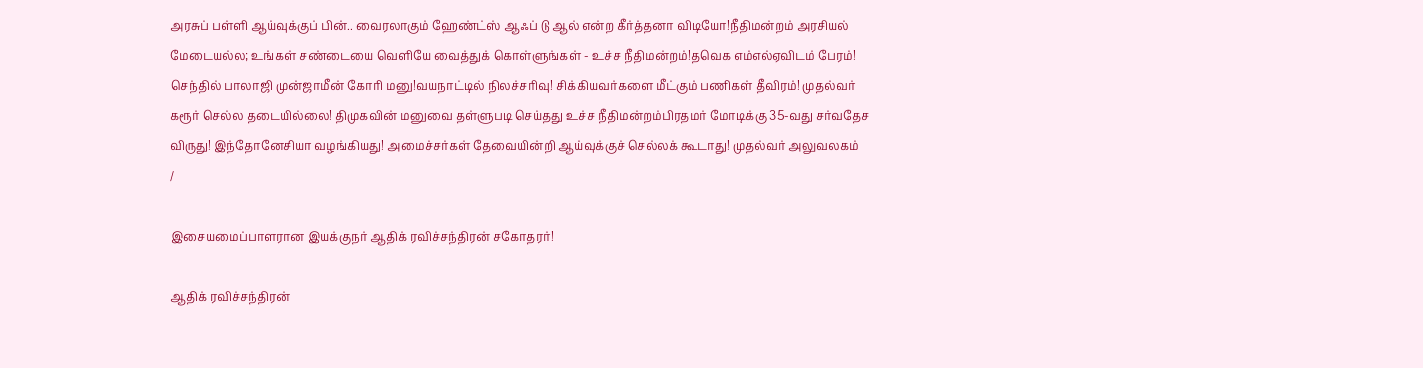அரசுப் பள்ளி ஆய்வுக்குப் பின்.. வைரலாகும் ஹேண்ட்ஸ் ஆஃப் டு ஆல் என்ற கீர்த்தனா விடியோ!நீதிமன்றம் அரசியல் மேடையல்ல; உங்கள் சண்டையை வெளியே வைத்துக் கொள்ளுங்கள் - உச்ச நீதிமன்றம்!தவெக எம்எல்ஏவிடம் பேரம்! செந்தில் பாலாஜி முன்ஜாமீன் கோரி மனு!வயநாட்டில் நிலச்சரிவு! சிக்கியவர்களை மீட்கும் பணிகள் தீவிரம்! முதல்வர் கரூர் செல்ல தடையில்லை! திமுகவின் மனுவை தள்ளுபடி செய்தது உச்ச நீதிமன்றம்பிரதமர் மோடிக்கு 35-வது சர்வதேச விருது! இந்தோனேசியா வழங்கியது! அமைச்சர்கள் தேவையின்றி ஆய்வுக்குச் செல்லக் கூடாது! முதல்வர் அலுவலகம்
/

இசையமைப்பாளரான இயக்குநர் ஆதிக் ரவிச்சந்திரன் சகோதரர்!

ஆதிக் ரவிச்சந்திரன்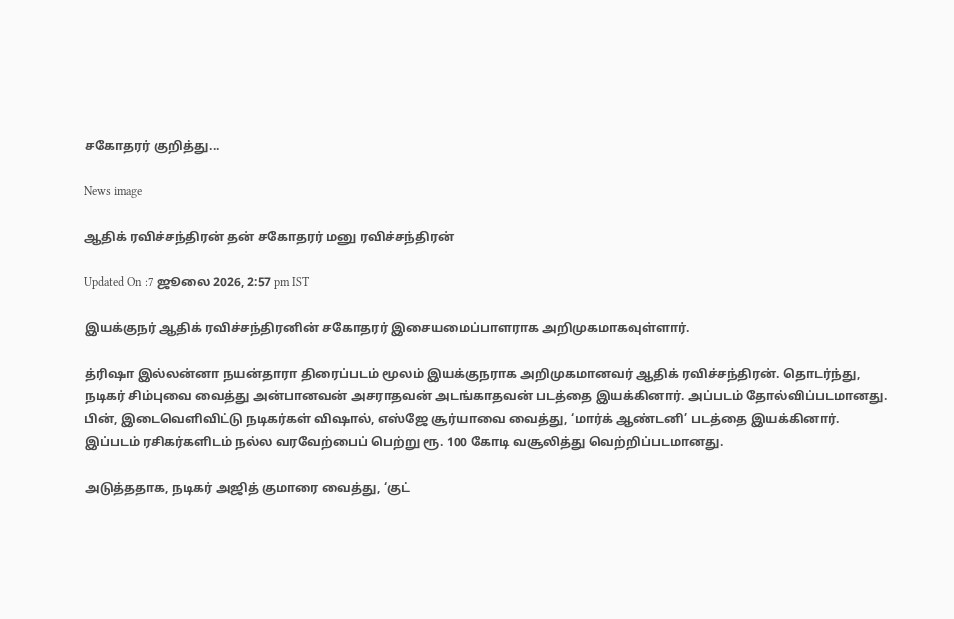சகோதரர் குறித்து...

News image

ஆதிக் ரவிச்சந்திரன் தன் சகோதரர் மனு ரவிச்சந்திரன்

Updated On :7 ஜூலை 2026, 2:57 pm IST

இயக்குநர் ஆதிக் ரவிச்சந்திரனின் சகோதரர் இசையமைப்பாளராக அறிமுகமாகவுள்ளார்.

த்ரிஷா இல்லன்னா நயன்தாரா திரைப்படம் மூலம் இயக்குநராக அறிமுகமானவர் ஆதிக் ரவிச்சந்திரன். தொடர்ந்து, நடிகர் சிம்புவை வைத்து அன்பானவன் அசராதவன் அடங்காதவன் படத்தை இயக்கினார். அப்படம் தோல்விப்படமானது. பின், இடைவெளிவிட்டு நடிகர்கள் விஷால், எஸ்ஜே சூர்யாவை வைத்து, ‘மார்க் ஆண்டனி’ படத்தை இயக்கினார். இப்படம் ரசிகர்களிடம் நல்ல வரவேற்பைப் பெற்று ரூ. 100 கோடி வசூலித்து வெற்றிப்படமானது.

அடுத்ததாக, நடிகர் அஜித் குமாரை வைத்து, ‘குட்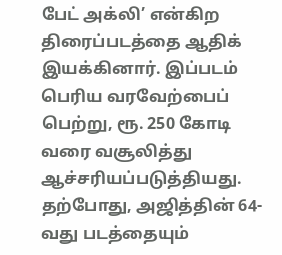பேட் அக்லி’ என்கிற திரைப்படத்தை ஆதிக் இயக்கினார். இப்படம் பெரிய வரவேற்பைப் பெற்று, ரூ. 250 கோடி வரை வசூலித்து ஆச்சரியப்படுத்தியது. தற்போது, அஜித்தின் 64-வது படத்தையும்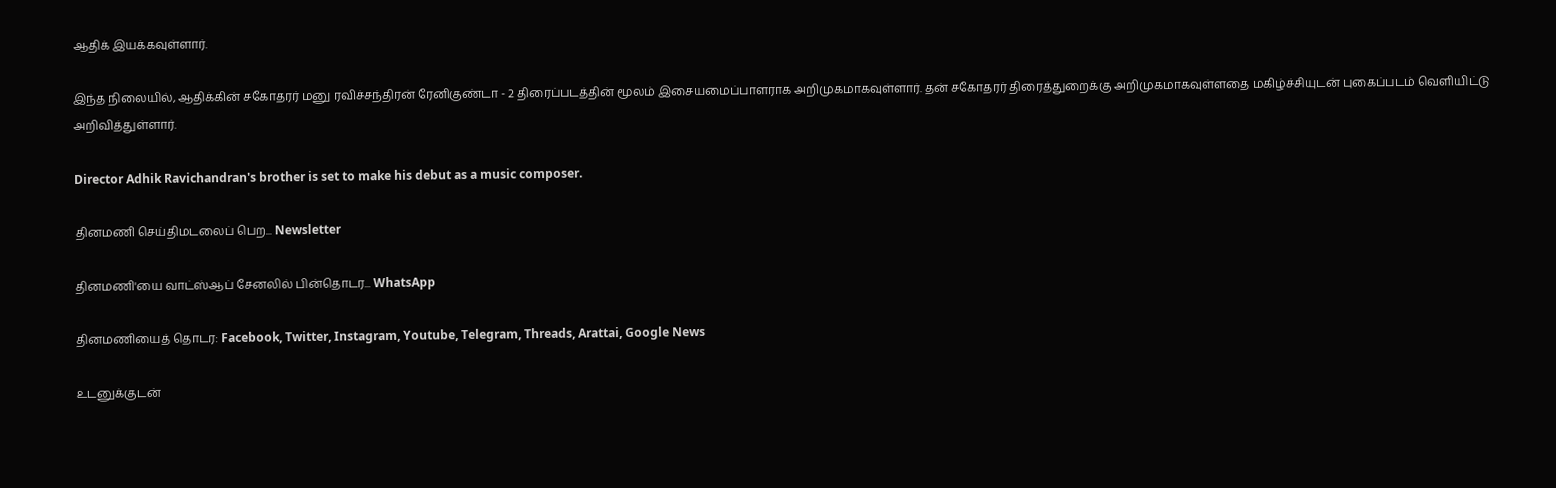ஆதிக் இயக்கவுள்ளார்.

இந்த நிலையில், ஆதிக்கின் சகோதரர் மனு ரவிச்சந்திரன் ரேனிகுண்டா - 2 திரைப்படத்தின் மூலம் இசையமைப்பாளராக அறிமுகமாகவுள்ளார். தன் சகோதரர் திரைத்துறைக்கு அறிமுகமாகவுள்ளதை மகிழ்ச்சியுடன் புகைப்படம் வெளியிட்டு அறிவித்துள்ளார்.

Director Adhik Ravichandran's brother is set to make his debut as a music composer.

தினமணி செய்திமடலைப் பெற... Newsletter

தினமணி'யை வாட்ஸ்ஆப் சேனலில் பின்தொடர... WhatsApp

தினமணியைத் தொடர: Facebook, Twitter, Instagram, Youtube, Telegram, Threads, Arattai, Google News

உடனுக்குடன்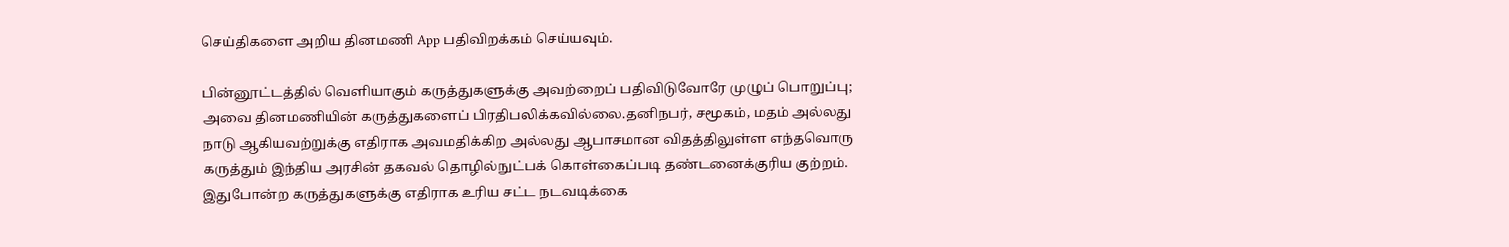செய்திகளை அறிய தினமணி App பதிவிறக்கம் செய்யவும்.

பின்னூட்டத்தில் வெளியாகும் கருத்துகளுக்கு அவற்றைப் பதிவிடுவோரே முழுப் பொறுப்பு; அவை தினமணியின் கருத்துகளைப் பிரதிபலிக்கவில்லை.தனிநபர், சமூகம், மதம் அல்லது நாடு ஆகியவற்றுக்கு எதிராக அவமதிக்கிற அல்லது ஆபாசமான விதத்திலுள்ள எந்தவொரு கருத்தும் இந்திய அரசின் தகவல் தொழில்நுட்பக் கொள்கைப்படி தண்டனைக்குரிய குற்றம். இதுபோன்ற கருத்துகளுக்கு எதிராக உரிய சட்ட நடவடிக்கை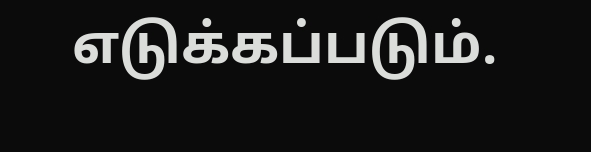எடுக்கப்படும்.